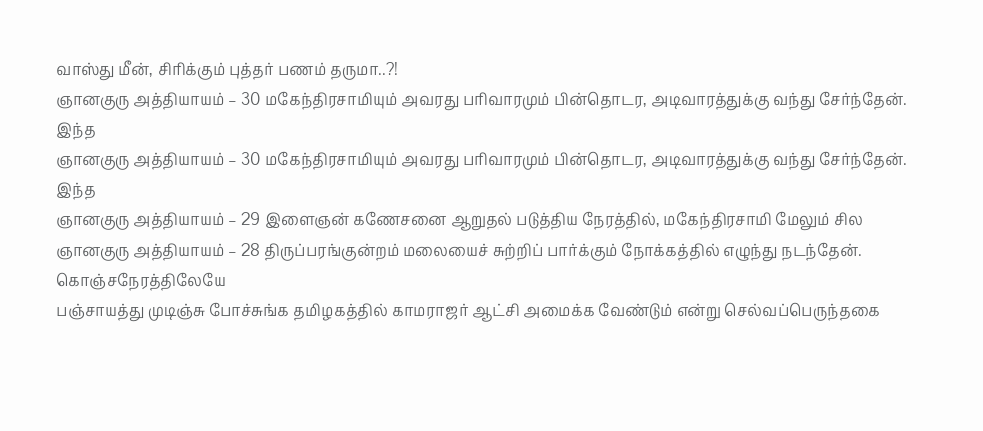வாஸ்து மீன், சிரிக்கும் புத்தர் பணம் தருமா..?!
ஞானகுரு அத்தியாயம் – 30 மகேந்திரசாமியும் அவரது பரிவாரமும் பின்தொடர, அடிவாரத்துக்கு வந்து சேர்ந்தேன். இந்த
ஞானகுரு அத்தியாயம் – 30 மகேந்திரசாமியும் அவரது பரிவாரமும் பின்தொடர, அடிவாரத்துக்கு வந்து சேர்ந்தேன். இந்த
ஞானகுரு அத்தியாயம் – 29 இளைஞன் கணேசனை ஆறுதல் படுத்திய நேரத்தில், மகேந்திரசாமி மேலும் சில
ஞானகுரு அத்தியாயம் – 28 திருப்பரங்குன்றம் மலையைச் சுற்றிப் பார்க்கும் நோக்கத்தில் எழுந்து நடந்தேன். கொஞ்சநேரத்திலேயே
பஞ்சாயத்து முடிஞ்சு போச்சுங்க தமிழகத்தில் காமராஜர் ஆட்சி அமைக்க வேண்டும் என்று செல்வப்பெருந்தகை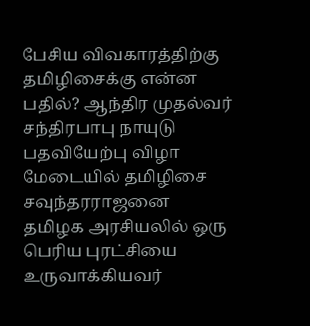பேசிய விவகாரத்திற்கு
தமிழிசைக்கு என்ன பதில்? ஆந்திர முதல்வர் சந்திரபாபு நாயுடு பதவியேற்பு விழா மேடையில் தமிழிசை சவுந்தரராஜனை
தமிழக அரசியலில் ஒரு பெரிய புரட்சியை உருவாக்கியவர்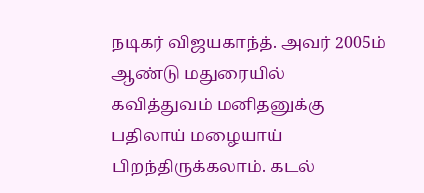நடிகர் விஜயகாந்த். அவர் 2005ம் ஆண்டு மதுரையில்
கவித்துவம் மனிதனுக்கு பதிலாய் மழையாய் பிறந்திருக்கலாம். கடல்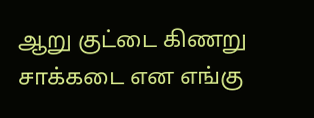ஆறு குட்டை கிணறு சாக்கடை என எங்கு